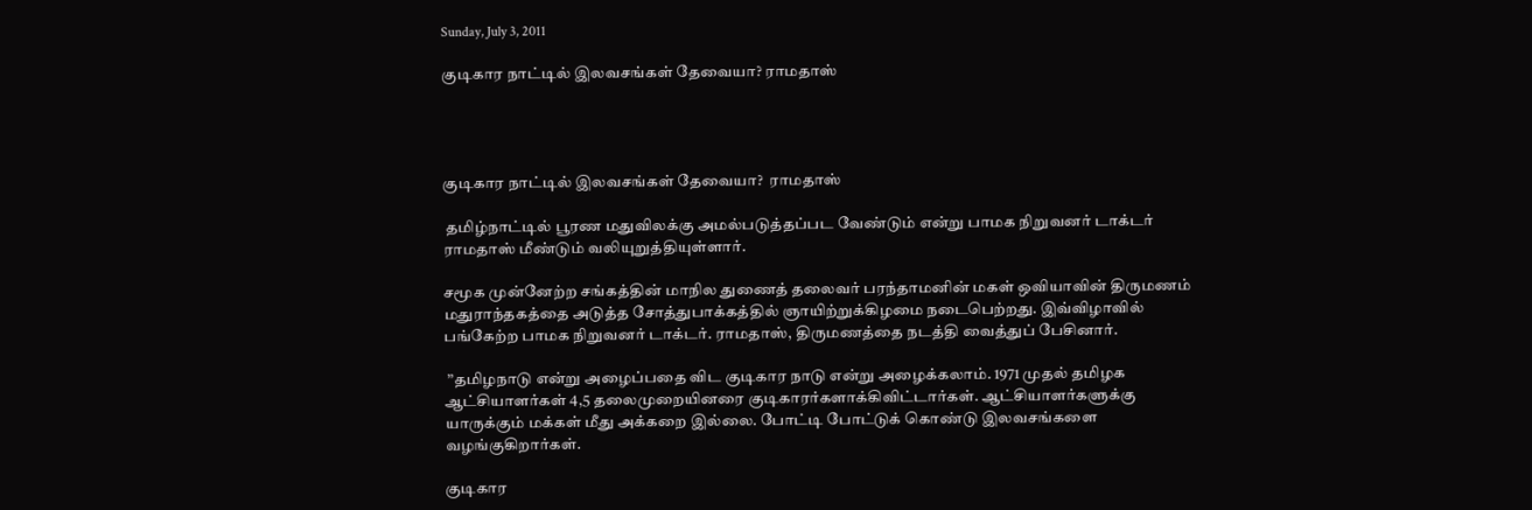Sunday, July 3, 2011

குடிகார நாட்டில் இலவசங்கள் தேவையா? ராமதாஸ்




குடிகார நாட்டில் இலவசங்கள் தேவையா?  ராமதாஸ்

 தமிழ்நாட்டில் பூரண மதுவிலக்கு அமல்படுத்தப்பட வேண்டும் என்று பாமக நிறுவனர் டாக்டர் ராமதாஸ் மீண்டும் வலியுறுத்தியுள்ளார்.

சமூக முன்னேற்ற சங்கத்தின் மாநில துணைத் தலைவர் பரந்தாமனின் மகள் ஒவியாவின் திருமணம் மதுராந்தகத்தை அடுத்த சோத்துபாக்கத்தில் ஞாயிற்றுக்கிழமை நடைபெற்றது. இவ்விழாவில் பங்கேற்ற பாமக நிறுவனர் டாக்டர். ராமதாஸ், திருமணத்தை நடத்தி வைத்துப் பேசினார்.

 ’’தமிழநாடு என்று அழைப்பதை விட குடிகார நாடு என்று அழைக்கலாம். 1971 முதல் தமிழக ஆட்சியாளர்கள் 4,5 தலைமுறையினரை குடிகாரர்களாக்கிவிட்டார்கள். ஆட்சியாளர்களுக்கு யாருக்கும் மக்கள் மீது அக்கறை இல்லை. போட்டி போட்டுக் கொண்டு இலவசங்களை வழங்குகிறார்கள்.

குடிகார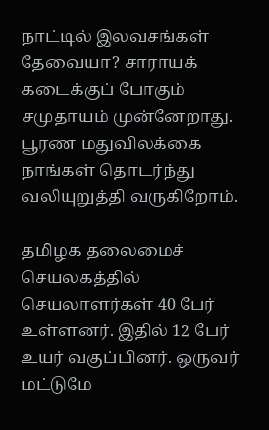நாட்டில் இலவசங்கள் தேவையா? சாராயக் கடைக்குப் போகும் சமுதாயம் முன்னேறாது. பூரண மதுவிலக்கை நாங்கள் தொடர்ந்து வலியுறுத்தி வருகிறோம்.

தமிழக தலைமைச் செயலகத்தில் செயலாளர்கள் 40 பேர் உள்ளனர். இதில் 12 பேர் உயர் வகுப்பினர். ஒருவர் மட்டுமே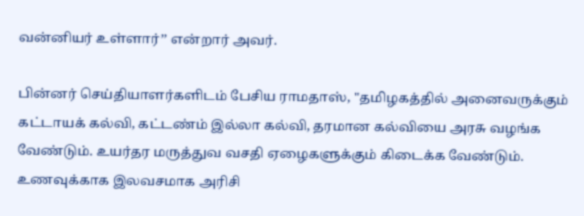வன்னியர் உள்ளார்’’ என்றார் அவர்.

பின்னர் செய்தியாளர்களிடம் பேசிய ராமதாஸ், "தமிழகத்தில் அனைவருக்கும் கட்டாயக் கல்வி, கட்டண்ம் இல்லா கல்வி, தரமான கல்வியை அரசு வழங்க வேண்டும். உயர்தர மருத்துவ வசதி ஏழைகளுக்கும் கிடைக்க வேண்டும். உணவுக்காக இலவசமாக அரிசி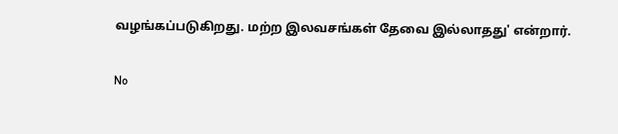வழங்கப்படுகிறது. மற்ற இலவசங்கள் தேவை இல்லாதது' என்றார்.

No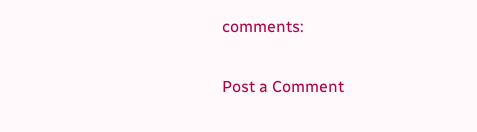comments:

Post a Comment